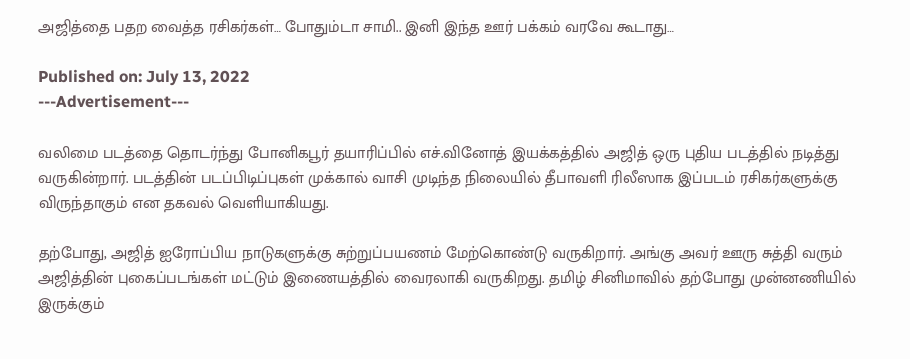அஜித்தை பதற வைத்த ரசிகர்கள்… போதும்டா சாமி.. இனி இந்த ஊர் பக்கம் வரவே கூடாது…

Published on: July 13, 2022
---Advertisement---

வலிமை படத்தை தொடர்ந்து போனிகபூர் தயாரிப்பில் எச்.வினோத் இயக்கத்தில் அஜித் ஒரு புதிய படத்தில் நடித்து வருகின்றார். படத்தின் படப்பிடிப்புகள் முக்கால் வாசி முடிந்த நிலையில் தீபாவளி ரிலீஸாக இப்படம் ரசிகர்களுக்கு விருந்தாகும் என தகவல் வெளியாகியது.

தற்போது, அஜித் ஐரோப்பிய நாடுகளுக்கு சுற்றுப்பயணம் மேற்கொண்டு வருகிறார். அங்கு அவர் ஊரு சுத்தி வரும் அஜித்தின் புகைப்படங்கள் மட்டும் இணையத்தில் வைரலாகி வருகிறது. தமிழ் சினிமாவில் தற்போது முன்னணியில் இருக்கும்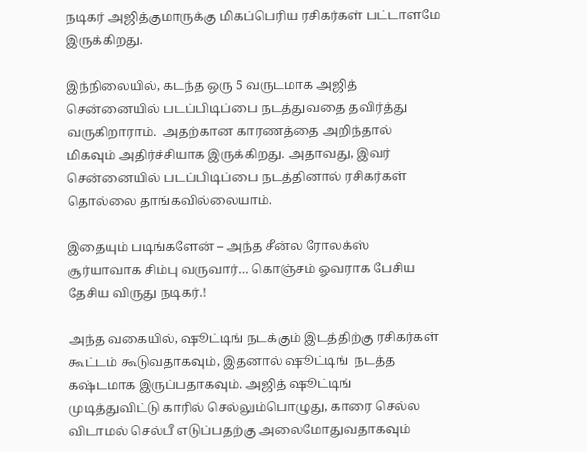நடிகர் அஜித்குமாருக்கு மிகப்பெரிய ரசிகர்கள் பட்டாளமே இருக்கிறது.

இந்நிலையில், கடந்த ஒரு 5 வருடமாக அஜித் சென்னையில் படப்பிடிப்பை நடத்துவதை தவிர்த்து வருகிறாராம்.  அதற்கான காரணத்தை அறிந்தால் மிகவும் அதிர்ச்சியாக இருக்கிறது. அதாவது, இவர் சென்னையில் படப்பிடிப்பை நடத்தினால் ரசிகர்கள் தொல்லை தாங்கவில்லையாம்.

இதையும் படிங்களேன் – அந்த சீன்ல ரோலக்ஸ் சூர்யாவாக சிம்பு வருவார்… கொஞ்சம் ஓவராக பேசிய தேசிய விருது நடிகர்.!

அந்த வகையில், ஷூட்டிங் நடக்கும் இடத்திற்கு ரசிகர்கள் கூட்டம் கூடுவதாகவும், இதனால் ஷூட்டிங்  நடத்த கஷ்டமாக இருப்பதாகவும். அஜித் ஷூட்டிங்  முடித்துவிட்டு காரில் செல்லும்பொழுது, காரை செல்ல விடாமல் செல்பீ எடுப்பதற்கு அலைமோதுவதாகவும்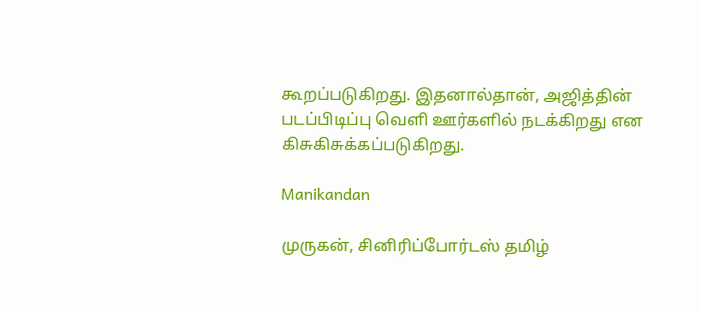கூறப்படுகிறது. இதனால்தான், அஜித்தின் படப்பிடிப்பு வெளி ஊர்களில் நடக்கிறது என கிசுகிசுக்கப்படுகிறது.

Manikandan

முருகன், சினிரிப்போர்டஸ் தமிழ்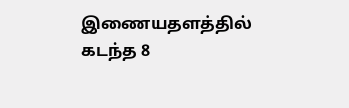இணையதளத்தில் கடந்த 8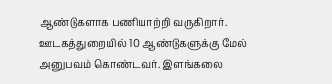ஆண்டுகளாக பணியாற்றி வருகிறார். ஊடகத்துறையில் 10 ஆண்டுகளுக்கு மேல் அனுபவம் கொண்டவர். இளங்கலை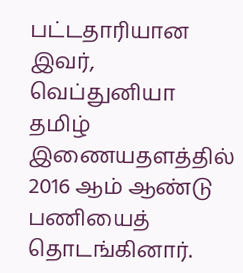பட்டதாரியான இவர், வெப்துனியா தமிழ் இணையதளத்தில் 2016 ஆம் ஆண்டு பணியைத் தொடங்கினார்.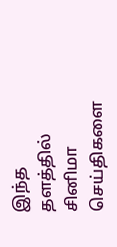இந்த தளத்தில் சினிமா செய்திகளை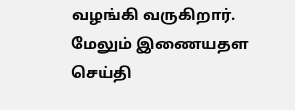வழங்கி வருகிறார். மேலும் இணையதள செய்தி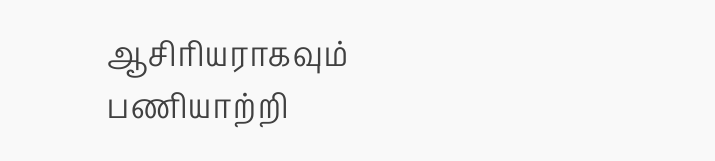ஆசிரியராகவும் பணியாற்றி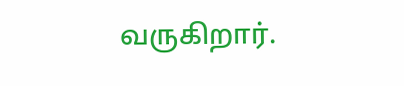வருகிறார்.